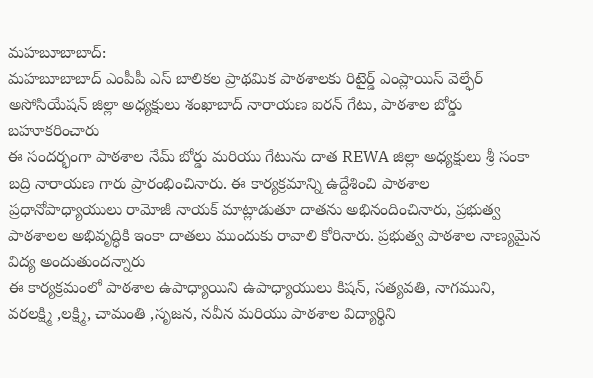మహబూబాబాద్:
మహబూబాబాద్ ఎంపీపీ ఎస్ బాలికల ప్రాథమిక పాఠశాలకు రిటైర్డ్ ఎంప్లాయిస్ వెల్ఫేర్ అసోసియేషన్ జిల్లా అధ్యక్షులు శంఖాబాద్ నారాయణ ఐరన్ గేటు, పాఠశాల బోర్డు బహూకరించారు
ఈ సందర్భంగా పాఠశాల నేమ్ బోర్డు మరియు గేటును దాత REWA జిల్లా అధ్యక్షులు శ్రీ సంకా బద్రి నారాయణ గారు ప్రారంభించినారు. ఈ కార్యక్రమాన్ని ఉద్దేశించి పాఠశాల ప్రధానోపాధ్యాయులు రామోజీ నాయక్ మాట్లాడుతూ దాతను అభినందించినారు, ప్రభుత్వ పాఠశాలల అభివృద్ధికి ఇంకా దాతలు ముందుకు రావాలి కోరినారు. ప్రభుత్వ పాఠశాల నాణ్యమైన విద్య అందుతుందన్నారు
ఈ కార్యక్రమంలో పాఠశాల ఉపాధ్యాయిని ఉపాధ్యాయులు కిషన్, సత్యవతి, నాగముని, వరలక్ష్మి ,లక్ష్మి, చామంతి ,సృజన, నవీన మరియు పాఠశాల విద్యార్థిని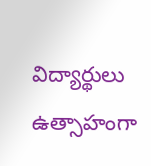విద్యార్థులు ఉత్సాహంగా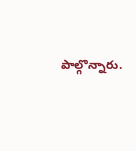పాల్గొన్నారు.